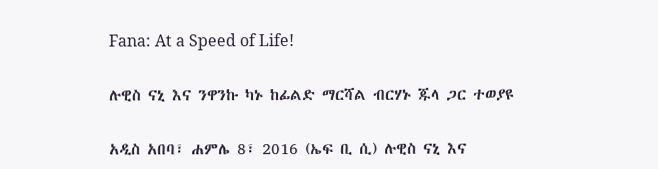Fana: At a Speed of Life!

ሉዊስ ናኒ እና ንዋንኩ ካኑ ከፊልድ ማርሻል ብርሃኑ ጁላ ጋር ተወያዩ

አዲስ አበባ፣ ሐምሌ 8፣ 2016 (ኤፍ ቢ ሲ) ሉዊስ ናኒ እና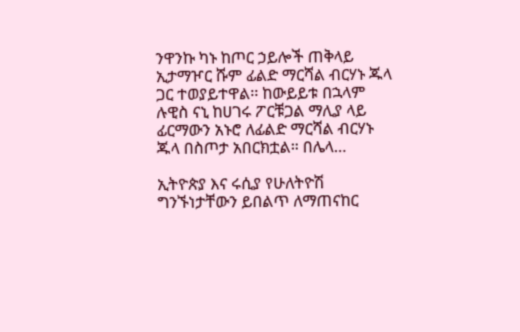ንዋንኩ ካኑ ከጦር ኃይሎች ጠቅላይ ኢታማዦር ሹም ፊልድ ማርሻል ብርሃኑ ጁላ ጋር ተወያይተዋል፡፡ ከውይይቱ በኋላም ሉዊስ ናኒ ከሀገሩ ፖርቹጋል ማሊያ ላይ ፊርማውን አኑሮ ለፊልድ ማርሻል ብርሃኑ ጁላ በስጦታ አበርክቷል። በሌላ…

ኢትዮጵያ እና ሩሲያ የሁለትዮሽ ግንኙነታቸውን ይበልጥ ለማጠናከር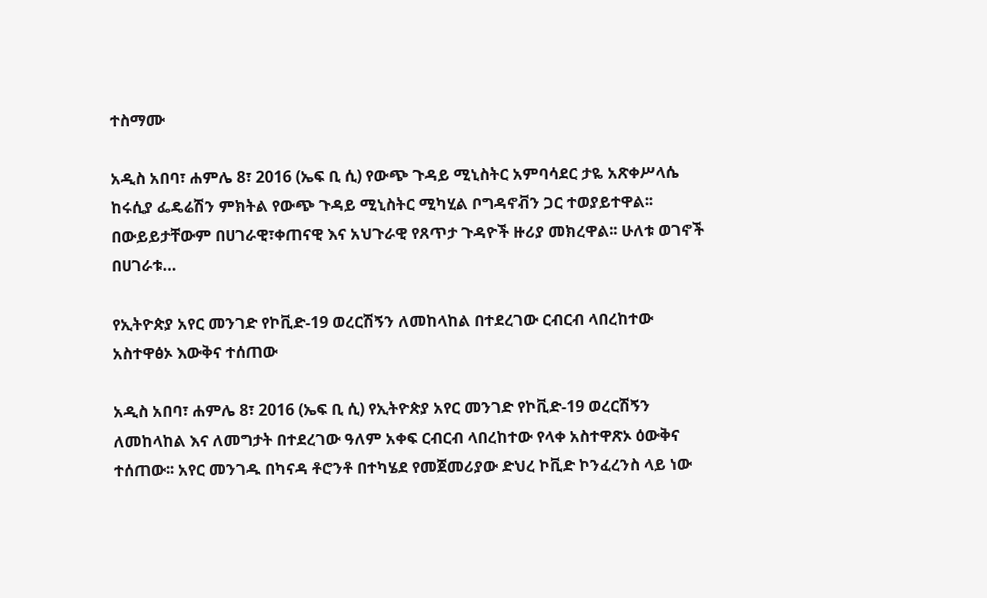ተስማሙ

አዲስ አበባ፣ ሐምሌ 8፣ 2016 (ኤፍ ቢ ሲ) የውጭ ጉዳይ ሚኒስትር አምባሳደር ታዬ አጽቀሥላሴ ከሩሲያ ፌዴሬሽን ምክትል የውጭ ጉዳይ ሚኒስትር ሚካሂል ቦግዳኖቭን ጋር ተወያይተዋል፡፡ በውይይታቸውም በሀገራዊ፣ቀጠናዊ እና አህጉራዊ የጸጥታ ጉዳዮች ዙሪያ መክረዋል፡፡ ሁለቱ ወገኖች በሀገራቱ…

የኢትዮጵያ አየር መንገድ የኮቪድ-19 ወረርሽኝን ለመከላከል በተደረገው ርብርብ ላበረከተው አስተዋፅኦ እውቅና ተሰጠው

አዲስ አበባ፣ ሐምሌ 8፣ 2016 (ኤፍ ቢ ሲ) የኢትዮጵያ አየር መንገድ የኮቪድ-19 ወረርሽኝን ለመከላከል እና ለመግታት በተደረገው ዓለም አቀፍ ርብርብ ላበረከተው የላቀ አስተዋጽኦ ዕውቅና ተሰጠው፡፡ አየር መንገዱ በካናዳ ቶሮንቶ በተካሄደ የመጀመሪያው ድህረ ኮቪድ ኮንፈረንስ ላይ ነው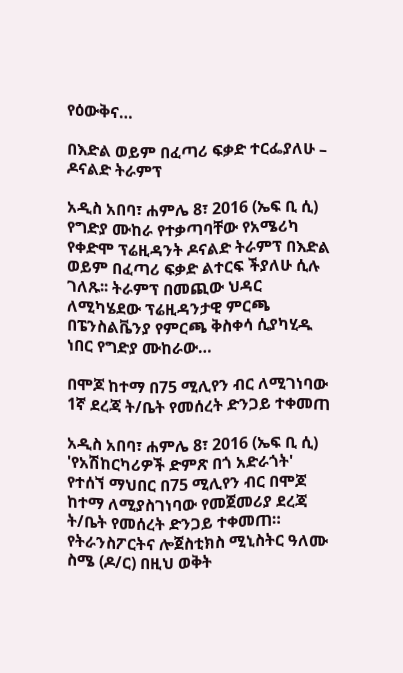የዕውቅና…

በእድል ወይም በፈጣሪ ፍቃድ ተርፌያለሁ – ዶናልድ ትራምፕ

አዲስ አበባ፣ ሐምሌ 8፣ 2016 (ኤፍ ቢ ሲ) የግድያ ሙከራ የተቃጣባቸው የአሜሪካ የቀድሞ ፕሬዚዳንት ዶናልድ ትራምፕ በእድል ወይም በፈጣሪ ፍቃድ ልተርፍ ችያለሁ ሲሉ ገለጹ፡፡ ትራምፕ በመጪው ህዳር ለሚካሄደው ፕሬዚዳንታዊ ምርጫ በፔንስልቬንያ የምርጫ ቅስቀሳ ሲያካሂዱ ነበር የግድያ ሙከራው…

በሞጆ ከተማ በ75 ሚሊየን ብር ለሚገነባው 1ኛ ደረጃ ት/ቤት የመሰረት ድንጋይ ተቀመጠ

አዲስ አበባ፣ ሐምሌ 8፣ 2016 (ኤፍ ቢ ሲ) 'የአሽከርካሪዎች ድምጽ በጎ አድራጎት' የተሰኘ ማህበር በ75 ሚሊየን ብር በሞጆ ከተማ ለሚያስገነባው የመጀመሪያ ደረጃ ት/ቤት የመሰረት ድንጋይ ተቀመጠ። የትራንስፖርትና ሎጀስቲክስ ሚኒስትር ዓለሙ ስሜ (ዶ/ር) በዚህ ወቅት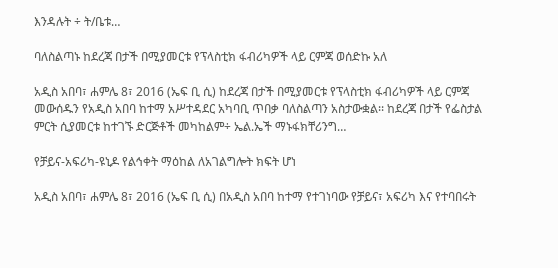እንዳሉት ÷ ት/ቤቱ…

ባለስልጣኑ ከደረጃ በታች በሚያመርቱ የፕላስቲክ ፋብሪካዎች ላይ ርምጃ ወሰድኩ አለ

አዲስ አበባ፣ ሐምሌ 8፣ 2016 (ኤፍ ቢ ሲ) ከደረጃ በታች በሚያመርቱ የፕላስቲክ ፋብሪካዎች ላይ ርምጃ መውሰዱን የአዲስ አበባ ከተማ አሥተዳደር አካባቢ ጥበቃ ባለስልጣን አስታውቋል፡፡ ከደረጃ በታች የፌስታል ምርት ሲያመርቱ ከተገኙ ድርጅቶች መካከልም÷ ኤል.ኤች ማኑፋክቸሪንግ…

የቻይና-አፍሪካ-ዩኒዶ የልኅቀት ማዕከል ለአገልግሎት ክፍት ሆነ

አዲስ አበባ፣ ሐምሌ 8፣ 2016 (ኤፍ ቢ ሲ) በአዲስ አበባ ከተማ የተገነባው የቻይና፣ አፍሪካ እና የተባበሩት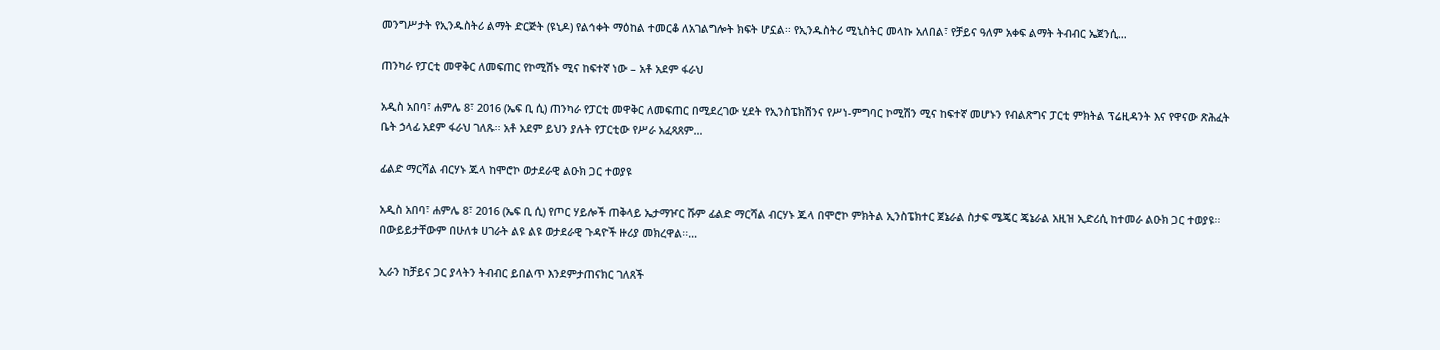መንግሥታት የኢንዱስትሪ ልማት ድርጅት (ዩኒዶ) የልኅቀት ማዕከል ተመርቆ ለአገልግሎት ክፍት ሆኗል፡፡ የኢንዱስትሪ ሚኒስትር መላኩ አለበል፣ የቻይና ዓለም አቀፍ ልማት ትብብር ኤጀንሲ…

ጠንካራ የፓርቲ መዋቅር ለመፍጠር የኮሚሽኑ ሚና ከፍተኛ ነው – አቶ አደም ፋራህ

አዲስ አበባ፣ ሐምሌ 8፣ 2016 (ኤፍ ቢ ሲ) ጠንካራ የፓርቲ መዋቅር ለመፍጠር በሚደረገው ሂደት የኢንስፔክሽንና የሥነ-ምግባር ኮሚሽን ሚና ከፍተኛ መሆኑን የብልጽግና ፓርቲ ምክትል ፕሬዚዳንት እና የዋናው ጽሕፈት ቤት ኃላፊ አደም ፋራህ ገለጹ፡፡ አቶ አደም ይህን ያሉት የፓርቲው የሥራ አፈጻጸም…

ፊልድ ማርሻል ብርሃኑ ጁላ ከሞሮኮ ወታደራዊ ልዑክ ጋር ተወያዩ

አዲስ አበባ፣ ሐምሌ 8፣ 2016 (ኤፍ ቢ ሲ) የጦር ሃይሎች ጠቅላይ ኤታማዦር ሹም ፊልድ ማርሻል ብርሃኑ ጁላ በሞሮኮ ምክትል ኢንስፔክተር ጀኔራል ስታፍ ሜጄር ጄኔራል አዚዝ ኢድሪሲ ከተመራ ልዑክ ጋር ተወያዩ፡፡ በውይይታቸውም በሁለቱ ሀገራት ልዩ ልዩ ወታደራዊ ጉዳዮች ዙሪያ መክረዋል፡፡…

ኢራን ከቻይና ጋር ያላትን ትብብር ይበልጥ እንደምታጠናክር ገለጸች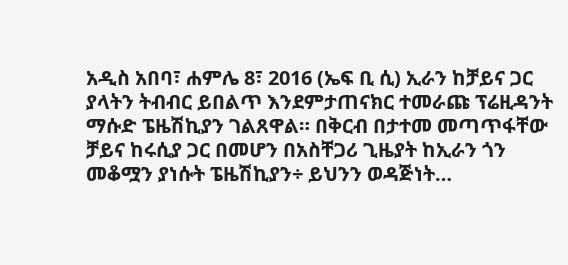አዲስ አበባ፣ ሐምሌ 8፣ 2016 (ኤፍ ቢ ሲ) ኢራን ከቻይና ጋር ያላትን ትብብር ይበልጥ እንደምታጠናክር ተመራጩ ፕሬዚዳንት ማሱድ ፔዜሽኪያን ገልጸዋል። በቅርብ በታተመ መጣጥፋቸው ቻይና ከሩሲያ ጋር በመሆን በአስቸጋሪ ጊዜያት ከኢራን ጎን መቆሟን ያነሱት ፔዜሽኪያን÷ ይህንን ወዳጅነት…